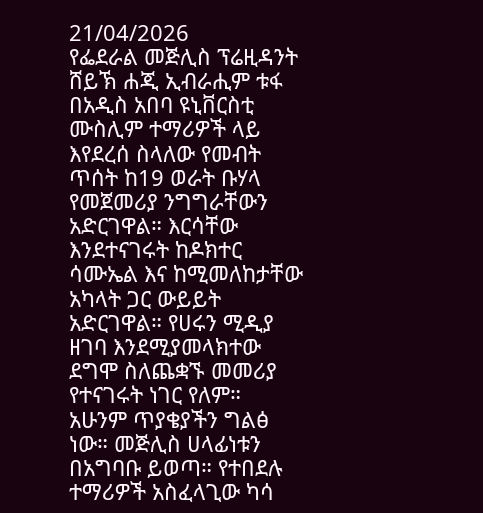21/04/2026
የፌደራል መጅሊስ ፕሬዚዳንት ሸይኽ ሐጂ ኢብራሒም ቱፋ በአዲስ አበባ ዩኒቨርስቲ ሙስሊም ተማሪዎች ላይ እየደረሰ ስላለው የመብት ጥሰት ከ19 ወራት ቡሃላ የመጀመሪያ ንግግራቸውን አድርገዋል። እርሳቸው እንደተናገሩት ከዶክተር ሳሙኤል እና ከሚመለከታቸው አካላት ጋር ውይይት አድርገዋል። የሀሩን ሚዲያ ዘገባ እንደሚያመላክተው ደግሞ ስለጨቋኙ መመሪያ የተናገሩት ነገር የለም።
አሁንም ጥያቄያችን ግልፅ ነው። መጅሊስ ሀላፊነቱን በአግባቡ ይወጣ። የተበደሉ ተማሪዎች አስፈላጊው ካሳ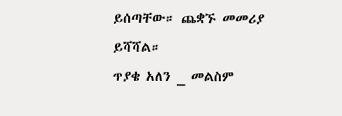ይሰጣቸው። ጨቋኙ መመሪያ ይሻሻል።
ጥያቄ አለን _ መልስም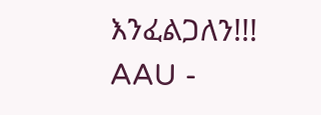እንፈልጋለን!!!
AAU -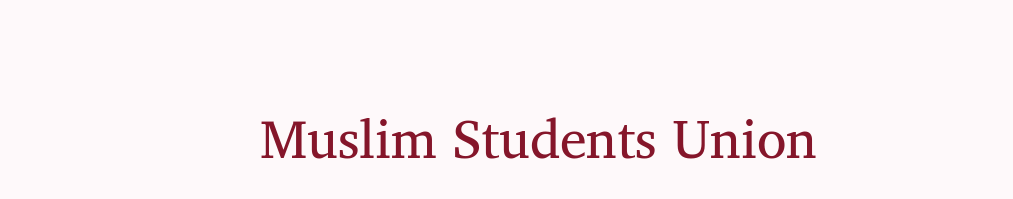Muslim Students Union